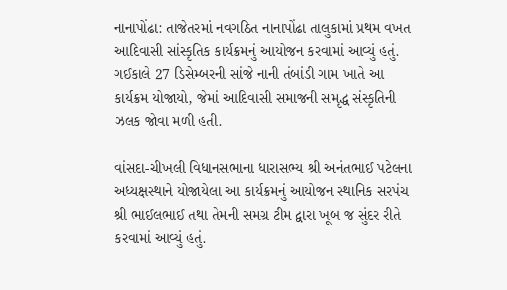નાનાપોંઢા: તાજેતરમાં નવગઠિત નાનાપોંઢા તાલુકામાં પ્રથમ વખત આદિવાસી સાંસ્કૃતિક કાર્યક્રમનું આયોજન કરવામાં આવ્યું હતું. ગઈકાલે 27 ડિસેમ્બરની સાંજે નાની તંબાંડી ગામ ખાતે આ કાર્યક્રમ યોજાયો, જેમાં આદિવાસી સમાજની સમૃદ્ધ સંસ્કૃતિની ઝલક જોવા મળી હતી.

વાંસદા-ચીખલી વિધાનસભાના ધારાસભ્ય શ્રી અનંતભાઈ પટેલના અધ્યક્ષસ્થાને યોજાયેલા આ કાર્યક્રમનું આયોજન સ્થાનિક સરપંચ શ્રી ભાઈલભાઈ તથા તેમની સમગ્ર ટીમ દ્વારા ખૂબ જ સુંદર રીતે કરવામાં આવ્યું હતું.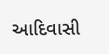આદિવાસી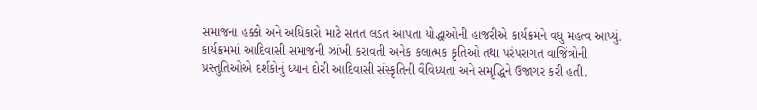સમાજના હક્કો અને અધિકારો માટે સતત લડત આપતા યોદ્ધાઓની હાજરીએ કાર્યક્રમને વધુ મહત્વ આપ્યું. કાર્યક્રમમાં આદિવાસી સમાજની ઝાંખી કરાવતી અનેક કલાત્મક કૃતિઓ તથા પરંપરાગત વાજિંત્રોની પ્રસ્તુતિઓએ દર્શકોનું ધ્યાન દોરી આદિવાસી સંસ્કૃતિની વૈવિધ્યતા અને સમૃદ્ધિને ઉજાગર કરી હતી.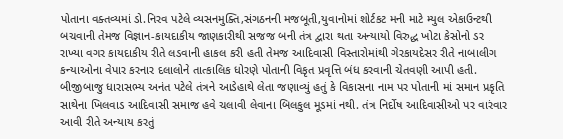પોતાના વક્તવ્યમાં ડો.નિરવ પટેલે વ્યસનમુક્તિ,સંગઠનની મજબૂતી,યુવાનોમાં શોર્ટકટ મની માટે મ્યુલ એકાઉન્ટથી બચવાની તેમજ વિજ્ઞાન-કાયદાકીય જાણકારીથી સજજ બની તંત્ર દ્વારા થતા અન્યાયો વિરુદ્ધ ખોટા કેસોનો ડર રાખ્યા વગર કાયદાકીય રીતે લડવાની હાકલ કરી હતી તેમજ આદિવાસી વિસ્તારોમાંથી ગેરકાયદેસર રીતે નાબાલીગ કન્યાઓના વેપાર કરનાર દલાલોને તાત્કાલિક ધોરણે પોતાની વિકૃત પ્રવૃત્તિ બંધ કરવાની ચેતવણી આપી હતી. બીજીબાજુ ધારાસભ્ય અનંત પટેલે તંત્રને આડેહાથે લેતા જણાવ્યું હતું કે વિકાસના નામ પર પોતાની માં સમાન પ્રકૃતિ સાથેના ખિલવાડ આદિવાસી સમાજ હવે ચલાવી લેવાના બિલકુલ મૂડમાં નથી. તંત્ર નિર્દોષ આદિવાસીઓ પર વારંવાર આવી રીતે અન્યાય કરતું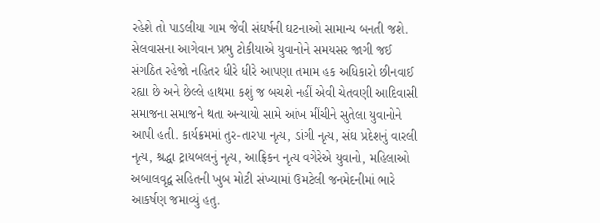રહેશે તો પાડલીયા ગામ જેવી સંઘર્ષની ઘટનાઓ સામાન્ય બનતી જશે. સેલવાસના આગેવાન પ્રભુ ટોકીયાએ યુવાનોને સમયસર જાગી જઈ સંગઠિત રહેજો નહિતર ધીરે ધીરે આપણા તમામ હક અધિકારો છીનવાઈ રહ્યા છે અને છેલ્લે હાથમા કશું જ બચશે નહીં એવી ચેતવણી આદિવાસી સમાજના સમાજને થતા અન્યાયો સામે આંખ મીંચીને સુતેલા યુવાનોને આપી હતી. કાર્યક્રમમાં તુર-તારપા નૃત્ય, ડાંગી નૃત્ય, સંઘ પ્રદેશનું વારલી નૃત્ય, શ્રદ્ધા ટ્રાયબલનું નૃત્ય, આફ્રિકન નૃત્ય વગેરેએ યુવાનો, મહિલાઓ અબાલવૃદ્વ સહિતની ખુબ મોટી સંખ્યામાં ઉમટેલી જનમેદનીમાં ભારે આકર્ષણ જમાવ્યું હતુ.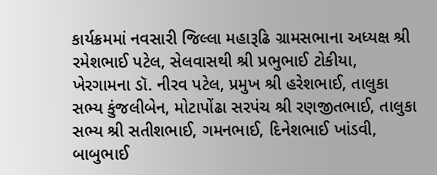કાર્યક્રમમાં નવસારી જિલ્લા મહારૂઢિ ગ્રામસભાના અધ્યક્ષ શ્રી રમેશભાઈ પટેલ, સેલવાસથી શ્રી પ્રભુભાઈ ટોકીયા, ખેરગામના ડૉ. નીરવ પટેલ, પ્રમુખ શ્રી હરેશભાઈ, તાલુકા સભ્ય કુંજલીબેન, મોટાપોંઢા સરપંચ શ્રી રણજીતભાઈ, તાલુકા સભ્ય શ્રી સતીશભાઈ, ગમનભાઈ, દિનેશભાઈ ખાંડવી, બાબુભાઈ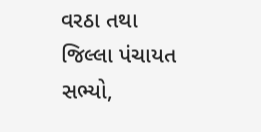વરઠા તથા જિલ્લા પંચાયત સભ્યો,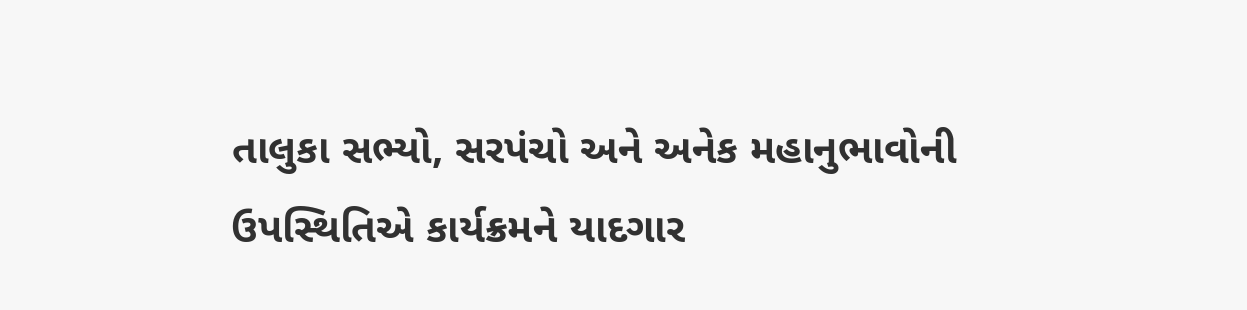તાલુકા સભ્યો, સરપંચો અને અનેક મહાનુભાવોની ઉપસ્થિતિએ કાર્યક્રમને યાદગાર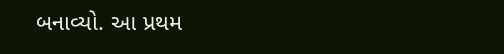બનાવ્યો. આ પ્રથમ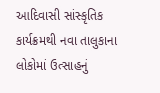આદિવાસી સાંસ્કૃતિક કાર્યક્રમથી નવા તાલુકાના લોકોમાં ઉત્સાહનું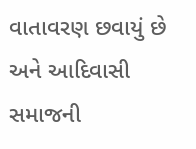વાતાવરણ છવાયું છે અને આદિવાસી સમાજની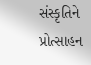સંસ્કૃતિને પ્રોત્સાહન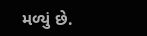મળ્યું છે.